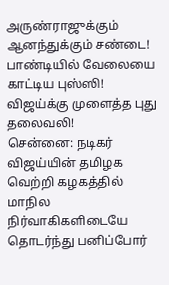அருண்ராஜுக்கும் ஆனந்துக்கும் சண்டை! பாண்டியில் வேலையை காட்டிய புஸ்ஸி! விஜய்க்கு முளைத்த புது தலைவலி!
சென்னை: நடிகர் விஜய்யின் தமிழக வெற்றி கழகத்தில் மாநில நிர்வாகிகளிடையே தொடர்ந்து பனிப்போர்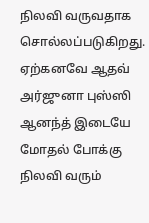நிலவி வருவதாக சொல்லப்படுகிறது. ஏற்கனவே ஆதவ் அர்ஜுனா புஸ்ஸி ஆனந்த் இடையே மோதல் போக்கு நிலவி வரும்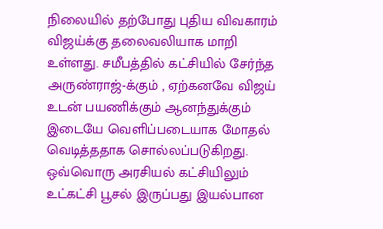நிலையில் தற்போது புதிய விவகாரம் விஜய்க்கு தலைவலியாக மாறி உள்ளது. சமீபத்தில் கட்சியில் சேர்ந்த அருண்ராஜ்-க்கும் , ஏற்கனவே விஜய் உடன் பயணிக்கும் ஆனந்துக்கும் இடையே வெளிப்படையாக மோதல் வெடித்ததாக சொல்லப்படுகிறது.
ஒவ்வொரு அரசியல் கட்சியிலும் உட்கட்சி பூசல் இருப்பது இயல்பான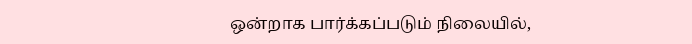ஒன்றாக பார்க்கப்படும் நிலையில்,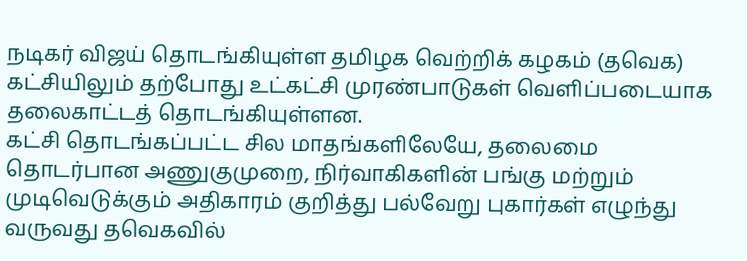நடிகர் விஜய் தொடங்கியுள்ள தமிழக வெற்றிக் கழகம் (தவெக) கட்சியிலும் தற்போது உட்கட்சி முரண்பாடுகள் வெளிப்படையாக தலைகாட்டத் தொடங்கியுள்ளன.
கட்சி தொடங்கப்பட்ட சில மாதங்களிலேயே, தலைமை தொடர்பான அணுகுமுறை, நிர்வாகிகளின் பங்கு மற்றும் முடிவெடுக்கும் அதிகாரம் குறித்து பல்வேறு புகார்கள் எழுந்து வருவது தவெகவில்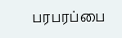பரபரப்பை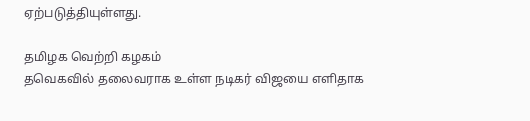ஏற்படுத்தியுள்ளது.

தமிழக வெற்றி கழகம்
தவெகவில் தலைவராக உள்ள நடிகர் விஜயை எளிதாக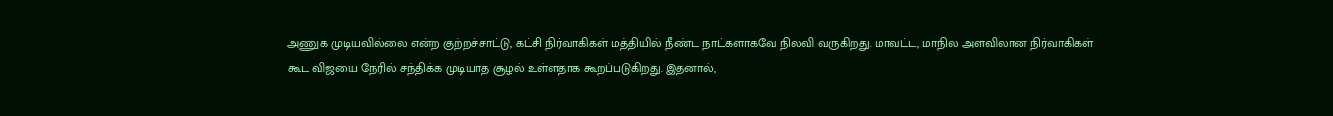அணுக முடியவில்லை என்ற குற்றச்சாட்டு, கட்சி நிர்வாகிகள் மத்தியில் நீண்ட நாட்களாகவே நிலவி வருகிறது. மாவட்ட, மாநில அளவிலான நிர்வாகிகள் கூட விஜயை நேரில் சந்திக்க முடியாத சூழல் உள்ளதாக கூறப்படுகிறது. இதனால்,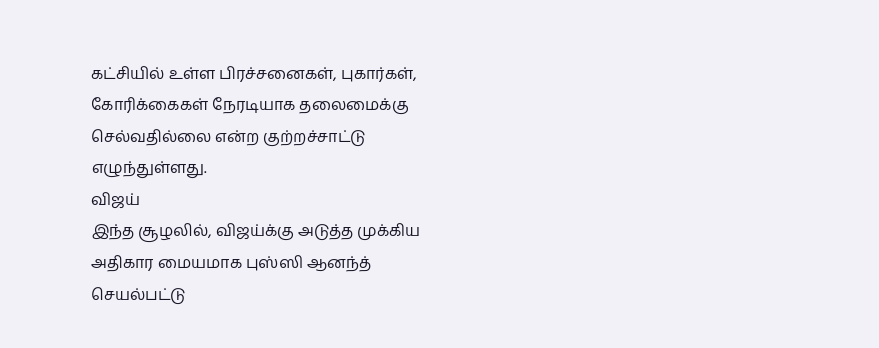கட்சியில் உள்ள பிரச்சனைகள், புகார்கள், கோரிக்கைகள் நேரடியாக தலைமைக்கு செல்வதில்லை என்ற குற்றச்சாட்டு எழுந்துள்ளது.
விஜய்
இந்த சூழலில், விஜய்க்கு அடுத்த முக்கிய அதிகார மையமாக புஸ்ஸி ஆனந்த் செயல்பட்டு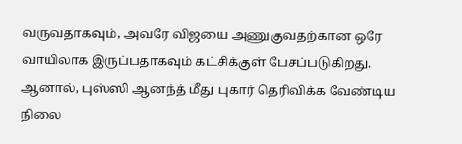வருவதாகவும், அவரே விஜயை அணுகுவதற்கான ஒரே வாயிலாக இருப்பதாகவும் கட்சிக்குள் பேசப்படுகிறது. ஆனால், புஸ்ஸி ஆனந்த் மீது புகார் தெரிவிக்க வேண்டிய நிலை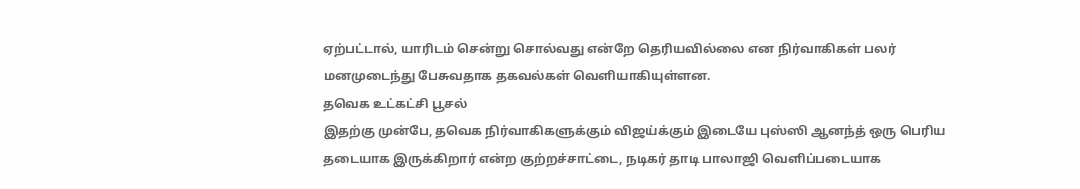ஏற்பட்டால், யாரிடம் சென்று சொல்வது என்றே தெரியவில்லை என நிர்வாகிகள் பலர் மனமுடைந்து பேசுவதாக தகவல்கள் வெளியாகியுள்ளன.
தவெக உட்கட்சி பூசல்
இதற்கு முன்பே, தவெக நிர்வாகிகளுக்கும் விஜய்க்கும் இடையே புஸ்ஸி ஆனந்த் ஒரு பெரிய தடையாக இருக்கிறார் என்ற குற்றச்சாட்டை, நடிகர் தாடி பாலாஜி வெளிப்படையாக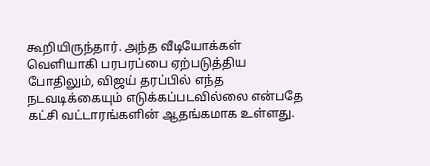கூறியிருந்தார். அந்த வீடியோக்கள் வெளியாகி பரபரப்பை ஏற்படுத்திய போதிலும், விஜய் தரப்பில் எந்த நடவடிக்கையும் எடுக்கப்படவில்லை என்பதே கட்சி வட்டாரங்களின் ஆதங்கமாக உள்ளது.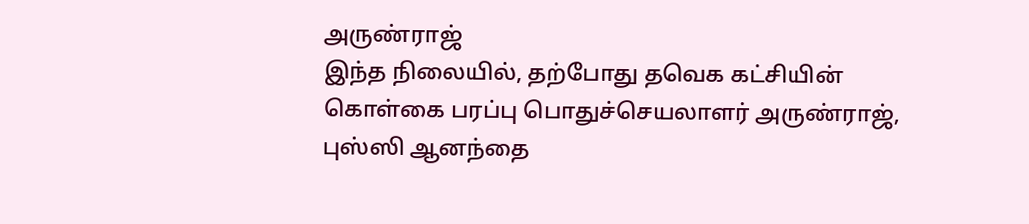அருண்ராஜ்
இந்த நிலையில், தற்போது தவெக கட்சியின் கொள்கை பரப்பு பொதுச்செயலாளர் அருண்ராஜ், புஸ்ஸி ஆனந்தை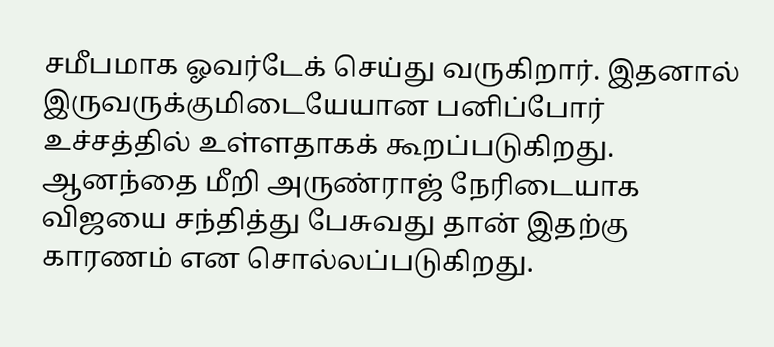சமீபமாக ஓவர்டேக் செய்து வருகிறார். இதனால் இருவருக்குமிடையேயான பனிப்போர் உச்சத்தில் உள்ளதாகக் கூறப்படுகிறது. ஆனந்தை மீறி அருண்ராஜ் நேரிடையாக விஜயை சந்தித்து பேசுவது தான் இதற்கு காரணம் என சொல்லப்படுகிறது.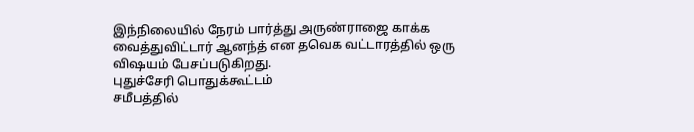இந்நிலையில் நேரம் பார்த்து அருண்ராஜை காக்க வைத்துவிட்டார் ஆனந்த் என தவெக வட்டாரத்தில் ஒரு விஷயம் பேசப்படுகிறது.
புதுச்சேரி பொதுக்கூட்டம்
சமீபத்தில்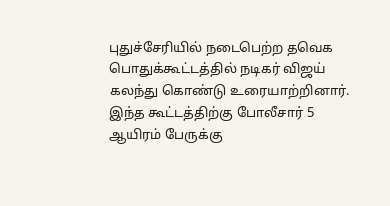புதுச்சேரியில் நடைபெற்ற தவெக பொதுக்கூட்டத்தில் நடிகர் விஜய் கலந்து கொண்டு உரையாற்றினார். இந்த கூட்டத்திற்கு போலீசார் 5 ஆயிரம் பேருக்கு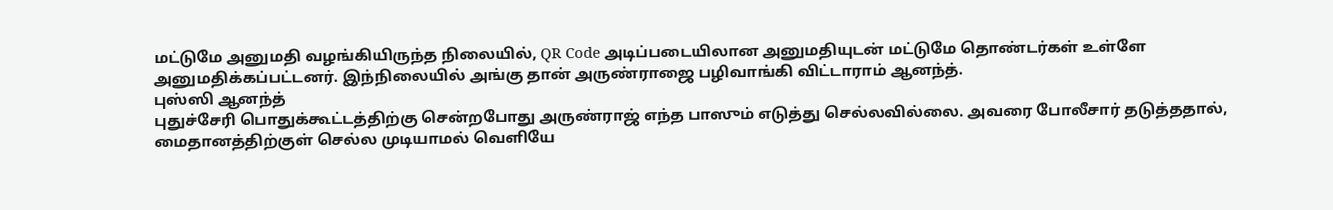மட்டுமே அனுமதி வழங்கியிருந்த நிலையில், QR Code அடிப்படையிலான அனுமதியுடன் மட்டுமே தொண்டர்கள் உள்ளே அனுமதிக்கப்பட்டனர். இந்நிலையில் அங்கு தான் அருண்ராஜை பழிவாங்கி விட்டாராம் ஆனந்த்.
புஸ்ஸி ஆனந்த்
புதுச்சேரி பொதுக்கூட்டத்திற்கு சென்றபோது அருண்ராஜ் எந்த பாஸும் எடுத்து செல்லவில்லை. அவரை போலீசார் தடுத்ததால், மைதானத்திற்குள் செல்ல முடியாமல் வெளியே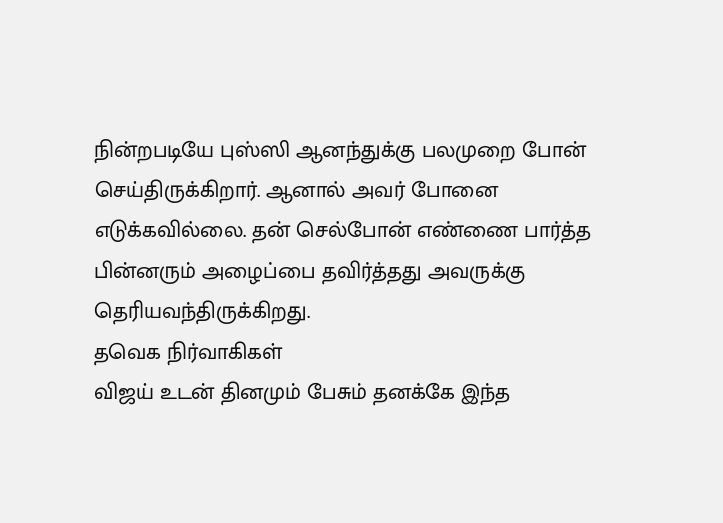நின்றபடியே புஸ்ஸி ஆனந்துக்கு பலமுறை போன் செய்திருக்கிறார். ஆனால் அவர் போனை எடுக்கவில்லை. தன் செல்போன் எண்ணை பார்த்த பின்னரும் அழைப்பை தவிர்த்தது அவருக்கு தெரியவந்திருக்கிறது.
தவெக நிர்வாகிகள்
விஜய் உடன் தினமும் பேசும் தனக்கே இந்த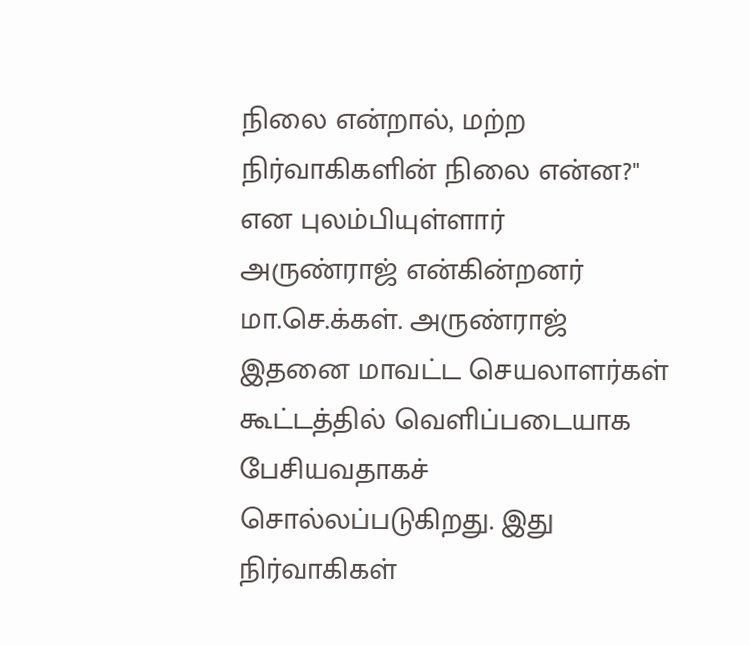நிலை என்றால், மற்ற நிர்வாகிகளின் நிலை என்ன?" என புலம்பியுள்ளார் அருண்ராஜ் என்கின்றனர் மா.செ.க்கள். அருண்ராஜ் இதனை மாவட்ட செயலாளர்கள் கூட்டத்தில் வெளிப்படையாக பேசியவதாகச் சொல்லப்படுகிறது. இது நிர்வாகிகள்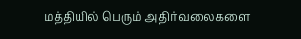மத்தியில் பெரும் அதிர்வலைகளை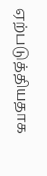ஏற்படுத்தியதாக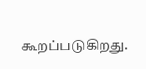கூறப்படுகிறது.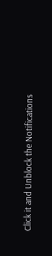Click it and Unblock the Notifications